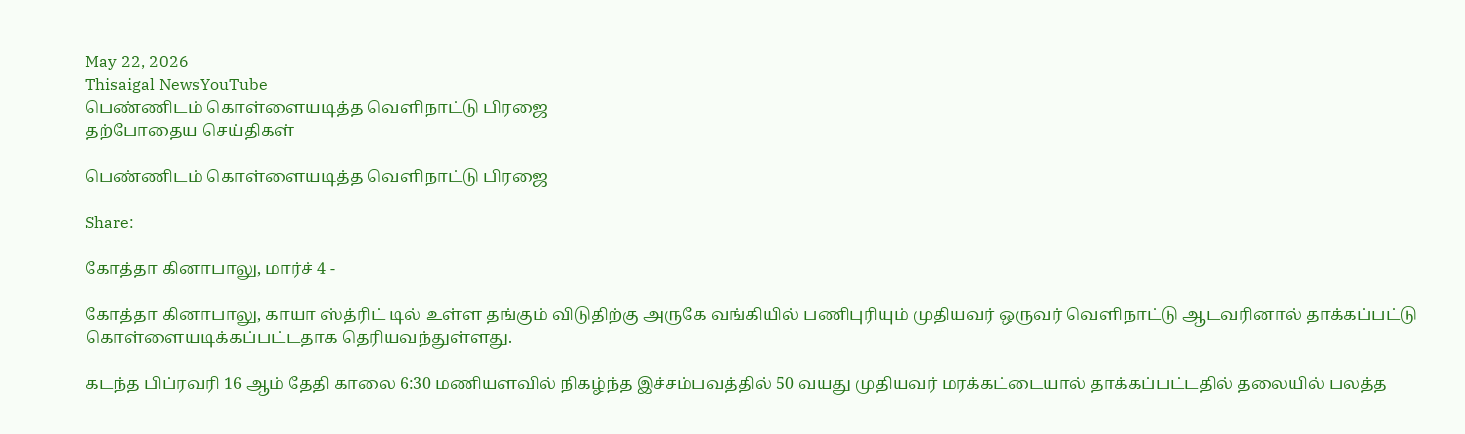May 22, 2026
Thisaigal NewsYouTube
பெண்ணிடம் கொள்ளையடித்த வெளிநாட்டு பிரஜை
தற்போதைய செய்திகள்

பெண்ணிடம் கொள்ளையடித்த வெளிநாட்டு பிரஜை

Share:

கோத்தா கினாபாலு, மார்ச் 4 -

கோத்தா கினாபாலு, காயா ஸ்த்ரிட் டில் உள்ள தங்கும் விடுதிற்கு அருகே வங்கியில் பணிபுரியும் முதியவர் ஒருவர் வெளிநாட்டு ஆடவரினால் தாக்கப்பட்டு கொள்ளையடிக்கப்பட்டதாக தெரியவந்துள்ளது.

கடந்த பிப்ரவரி 16 ஆம் தேதி காலை 6:30 மணியளவில் நிகழ்ந்த இச்சம்பவத்தில் 50 வயது முதியவர் மரக்கட்டையால் தாக்கப்பட்டதில் தலையில் பலத்த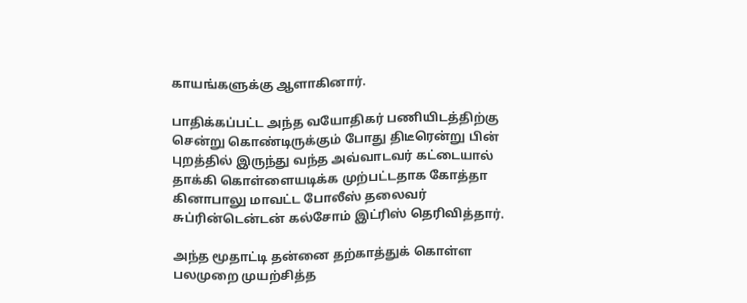காயங்களுக்கு ஆளாகினார்.

பாதிக்கப்பட்ட அந்த வயோதிகர் பணியிடத்திற்கு சென்று கொண்டிருக்கும் போது திடீரென்று பின் புறத்தில் இருந்து வந்த அவ்வாடவர் கட்டையால் தாக்கி கொள்ளையடிக்க முற்பட்டதாக கோத்தா கினாபாலு மாவட்ட போலீஸ் தலைவர் சுப்ரின்டென்டன் கல்சோம் இட்ரிஸ் தெரிவித்தார்.

அந்த மூதாட்டி தன்னை தற்காத்துக் கொள்ள பலமுறை முயற்சித்த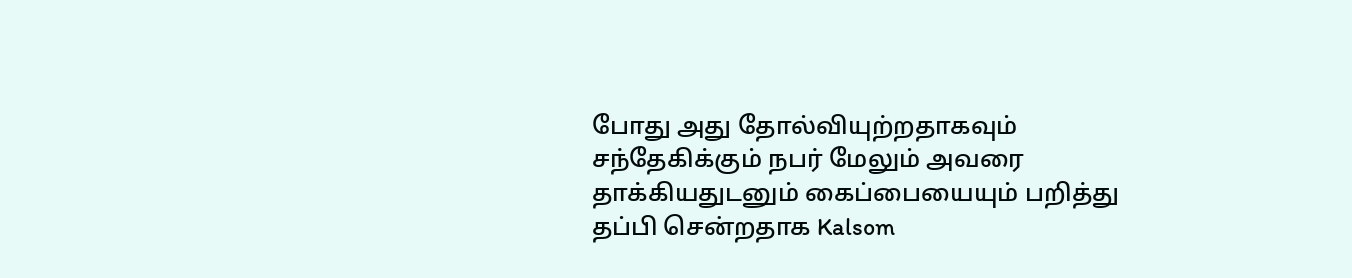போது அது தோல்வியுற்றதாகவும் சந்தேகிக்கும் நபர் மேலும் அவரை தாக்கியதுடனும் கைப்பையையும் பறித்து தப்பி சென்றதாக Kalsom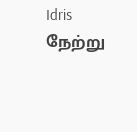Idris நேற்று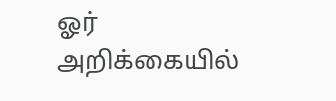ஓர் அறிக்கையில்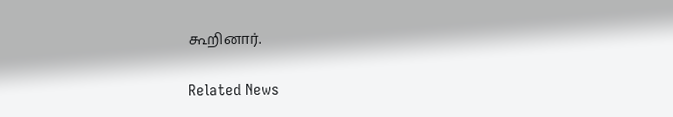கூறினார்.

Related News